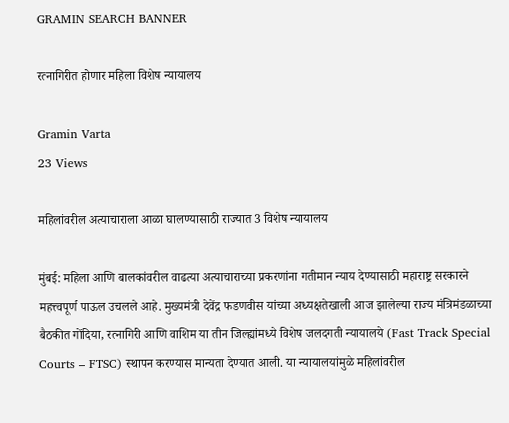GRAMIN SEARCH BANNER

रत्नागिरीत होणार महिला विशेष न्यायालय

Gramin Varta
23 Views

महिलांवरील अत्याचाराला आळा घालण्यासाठी राज्यात 3 विशेष न्यायालय

मुंबई: महिला आणि बालकांवरील वाढत्या अत्याचाराच्या प्रकरणांना गतीमान न्याय देण्यासाठी महाराष्ट्र सरकारने महत्त्वपूर्ण पाऊल उचलले आहे. मुख्यमंत्री देवेंद्र फडणवीस यांच्या अध्यक्षतेखाली आज झालेल्या राज्य मंत्रिमंडळाच्या बैठकीत गोंदिया, रत्नागिरी आणि वाशिम या तीन जिल्ह्यांमध्ये विशेष जलदगती न्यायालये (Fast Track Special Courts – FTSC) स्थापन करण्यास मान्यता देण्यात आली. या न्यायालयांमुळे महिलांवरील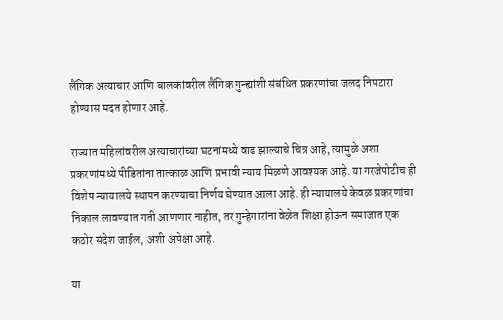लैंगिक अत्याचार आणि बालकांवरील लैंगिक गुन्ह्यांशी संबंधित प्रकरणांचा जलद निपटारा होण्यास मदत होणार आहे.

राज्यात महिलांवरील अत्याचारांच्या घटनांमध्ये वाढ झाल्याचे चित्र आहे, त्यामुळे अशा प्रकरणांमध्ये पीडितांना तात्काळ आणि प्रभावी न्याय मिळणे आवश्यक आहे. या गरजेपोटीच ही विशेष न्यायालये स्थापन करण्याचा निर्णय घेण्यात आला आहे. ही न्यायालये केवळ प्रकरणांचा निकाल लावण्यात गती आणणार नाहीत, तर गुन्हेगारांना वेळेत शिक्षा होऊन समाजात एक कठोर संदेश जाईल, अशी अपेक्षा आहे.

या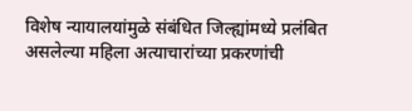विशेष न्यायालयांमुळे संबंधित जिल्ह्यांमध्ये प्रलंबित असलेल्या महिला अत्याचारांच्या प्रकरणांची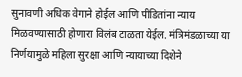सुनावणी अधिक वेगाने होईल आणि पीडितांना न्याय मिळवण्यासाठी होणारा विलंब टाळता येईल. मंत्रिमंडळाच्या या निर्णयामुळे महिला सुरक्षा आणि न्यायाच्या दिशेने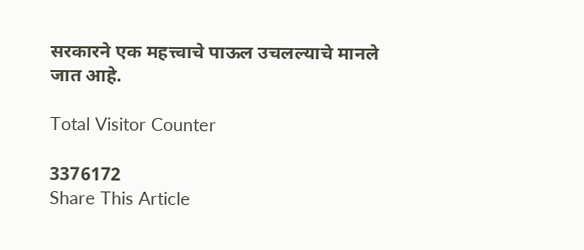सरकारने एक महत्त्वाचे पाऊल उचलल्याचे मानले जात आहे.

Total Visitor Counter

3376172
Share This Article